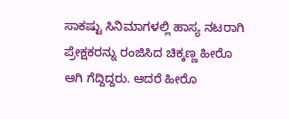ಸಾಕಷ್ಟು ಸಿನಿಮಾಗಳಲ್ಲಿ ಹಾಸ್ಯ ನಟರಾಗಿ ಪ್ರೇಕ್ಷಕರನ್ನು ರಂಜಿಸಿದ ಚಿಕ್ಕಣ್ಣ ಹೀರೊ ಆಗಿ ಗೆದ್ದಿದ್ದರು. ಆದರೆ ಹೀರೊ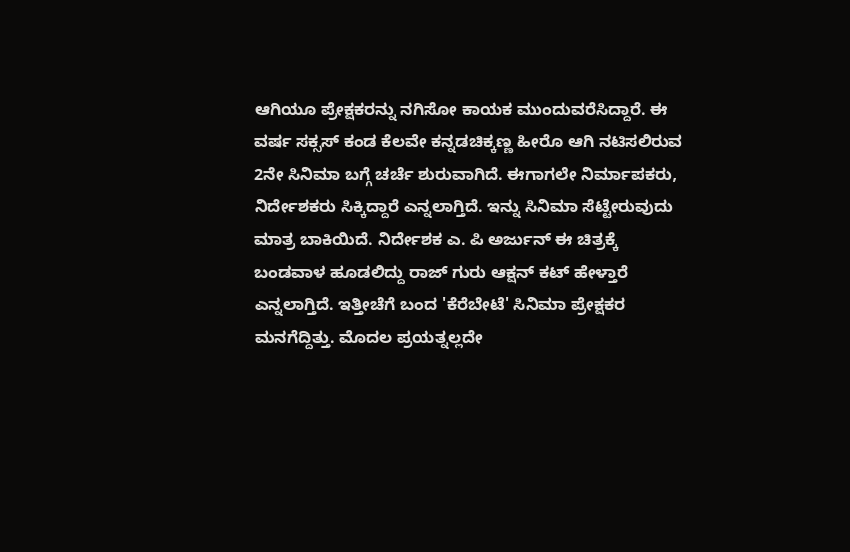ಆಗಿಯೂ ಪ್ರೇಕ್ಷಕರನ್ನು ನಗಿಸೋ ಕಾಯಕ ಮುಂದುವರೆಸಿದ್ದಾರೆ. ಈ ವರ್ಷ ಸಕ್ಸಸ್ ಕಂಡ ಕೆಲವೇ ಕನ್ನಡಚಿಕ್ಕಣ್ಣ ಹೀರೊ ಆಗಿ ನಟಿಸಲಿರುವ 2ನೇ ಸಿನಿಮಾ ಬಗ್ಗೆ ಚರ್ಚೆ ಶುರುವಾಗಿದೆ. ಈಗಾಗಲೇ ನಿರ್ಮಾಪಕರು, ನಿರ್ದೇಶಕರು ಸಿಕ್ಕಿದ್ದಾರೆ ಎನ್ನಲಾಗ್ತಿದೆ. ಇನ್ನು ಸಿನಿಮಾ ಸೆಟ್ಟೇರುವುದು ಮಾತ್ರ ಬಾಕಿಯಿದೆ. ನಿರ್ದೇಶಕ ಎ. ಪಿ ಅರ್ಜುನ್ ಈ ಚಿತ್ರಕ್ಕೆ ಬಂಡವಾಳ ಹೂಡಲಿದ್ದು ರಾಜ್ ಗುರು ಆಕ್ಷನ್ ಕಟ್ ಹೇಳ್ತಾರೆ ಎನ್ನಲಾಗ್ತಿದೆ. ಇತ್ತೀಚೆಗೆ ಬಂದ 'ಕೆರೆಬೇಟೆ' ಸಿನಿಮಾ ಪ್ರೇಕ್ಷಕರ ಮನಗೆದ್ದಿತ್ತು. ಮೊದಲ ಪ್ರಯತ್ನಲ್ಲದೇ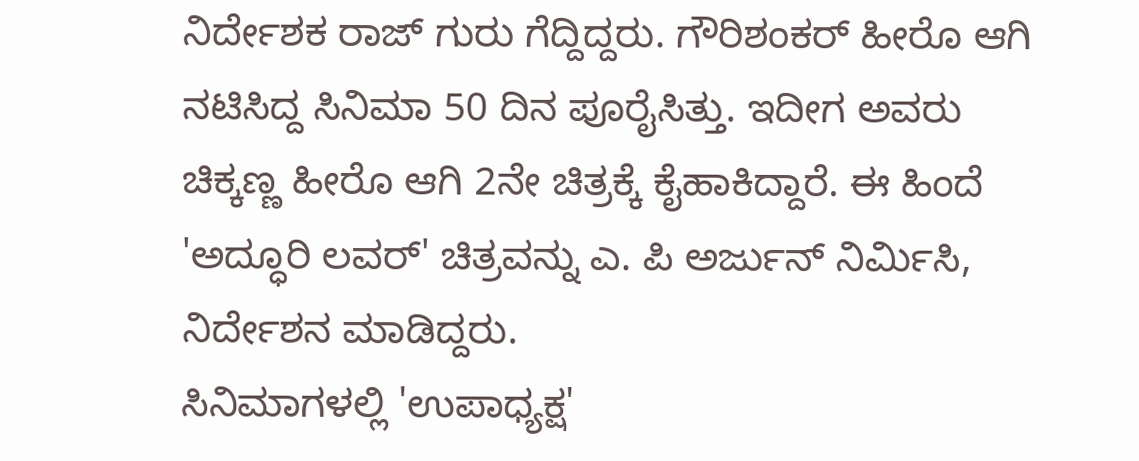ನಿರ್ದೇಶಕ ರಾಜ್ ಗುರು ಗೆದ್ದಿದ್ದರು. ಗೌರಿಶಂಕರ್ ಹೀರೊ ಆಗಿ ನಟಿಸಿದ್ದ ಸಿನಿಮಾ 50 ದಿನ ಪೂರೈಸಿತ್ತು. ಇದೀಗ ಅವರು ಚಿಕ್ಕಣ್ಣ ಹೀರೊ ಆಗಿ 2ನೇ ಚಿತ್ರಕ್ಕೆ ಕೈಹಾಕಿದ್ದಾರೆ. ಈ ಹಿಂದೆ 'ಅದ್ಧೂರಿ ಲವರ್' ಚಿತ್ರವನ್ನು ಎ. ಪಿ ಅರ್ಜುನ್ ನಿರ್ಮಿಸಿ, ನಿರ್ದೇಶನ ಮಾಡಿದ್ದರು.
ಸಿನಿಮಾಗಳಲ್ಲಿ 'ಉಪಾಧ್ಯಕ್ಷ'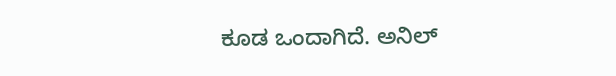ಕೂಡ ಒಂದಾಗಿದೆ. ಅನಿಲ್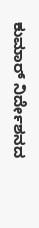ಕುಮಾರ್ ನಿರ್ದೇಶನದ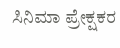ಸಿನಿಮಾ ಪ್ರೇಕ್ಷಕರ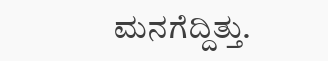ಮನಗೆದ್ದಿತ್ತು.